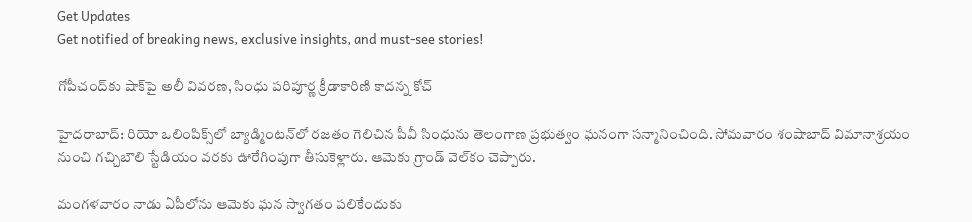Get Updates
Get notified of breaking news, exclusive insights, and must-see stories!

గోపీచంద్‌కు షాక్‌పై అలీ వివరణ, సింధు పరిపూర్ణ క్రీడాకారిణి కాదన్న కోచ్

హైదరాబాద్: రియో ఒలింపిక్స్‌లో బ్యాడ్మింటన్‌లో రజతం గెలిచిన పీవీ సింధును తెలంగాణ ప్రభుత్వం ఘనంగా సన్మానించింది. సోమవారం శంషాబాద్ విమానాశ్రయం నుంచి గచ్చిబౌలి స్టేడియం వరకు ఊరేగింపుగా తీసుకెళ్లారు. ఆమెకు గ్రాండ్ వెల్‌కం చెప్పారు.

మంగళవారం నాడు ఏపీలోను ఆమెకు ఘన స్వాగతం పలికేందుకు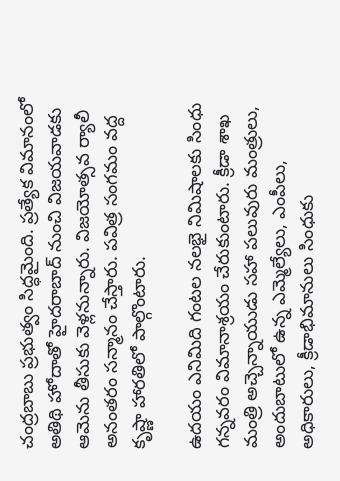చంద్రబాబు ప్రభుత్వం సిద్ధమైంది. ప్రత్యేక విమానంలో అతిథి హోదాతో హైదరాబాద్ నుంచి విజయవాడకు ఆమెను తీసుకు వెళ్లనున్నారు. విజయోత్సవ ర్యాలీ అనంతరం సన్మానం చేస్తారు. పవిత్ర సంగమం వద్ద కృష్ణా హారతిలో పాల్గొంటారు.

ఉదయం ఎనిమిది గంటల నలభై నిమిషాలకు సింధు గన్నవరం విమానాశ్రయం చేరుకుంటారు. క్రీడా శాఖ మంత్రి అచ్చెన్నాయుడు సహా పలువురు మంత్రులు, అందుబాటులో ఉన్న ఎమ్మెల్యేలు, ఎంపీలు, అధికారులు, క్రీడాభిమానులు సింధుకు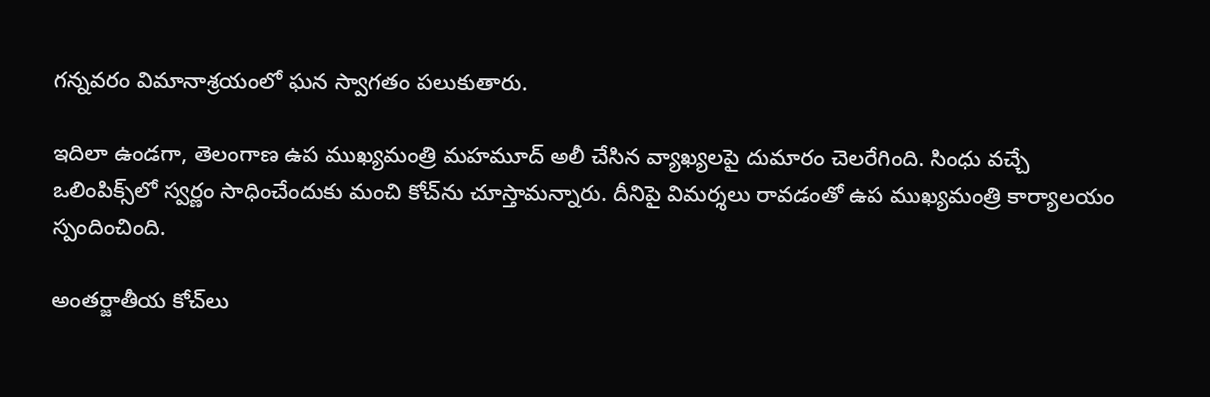గన్నవరం విమానాశ్రయంలో ఘన స్వాగతం పలుకుతారు.

ఇదిలా ఉండగా, తెలంగాణ ఉప ముఖ్యమంత్రి మహమూద్ అలీ చేసిన వ్యాఖ్యలపై దుమారం చెలరేగింది. సింధు వచ్చే ఒలింపిక్స్‌లో స్వర్ణం సాధించేందుకు మంచి కోచ్‌ను చూస్తామన్నారు. దీనిపై విమర్శలు రావడంతో ఉప ముఖ్యమంత్రి కార్యాలయం స్పందించింది.

అంతర్జాతీయ కోచ్‌లు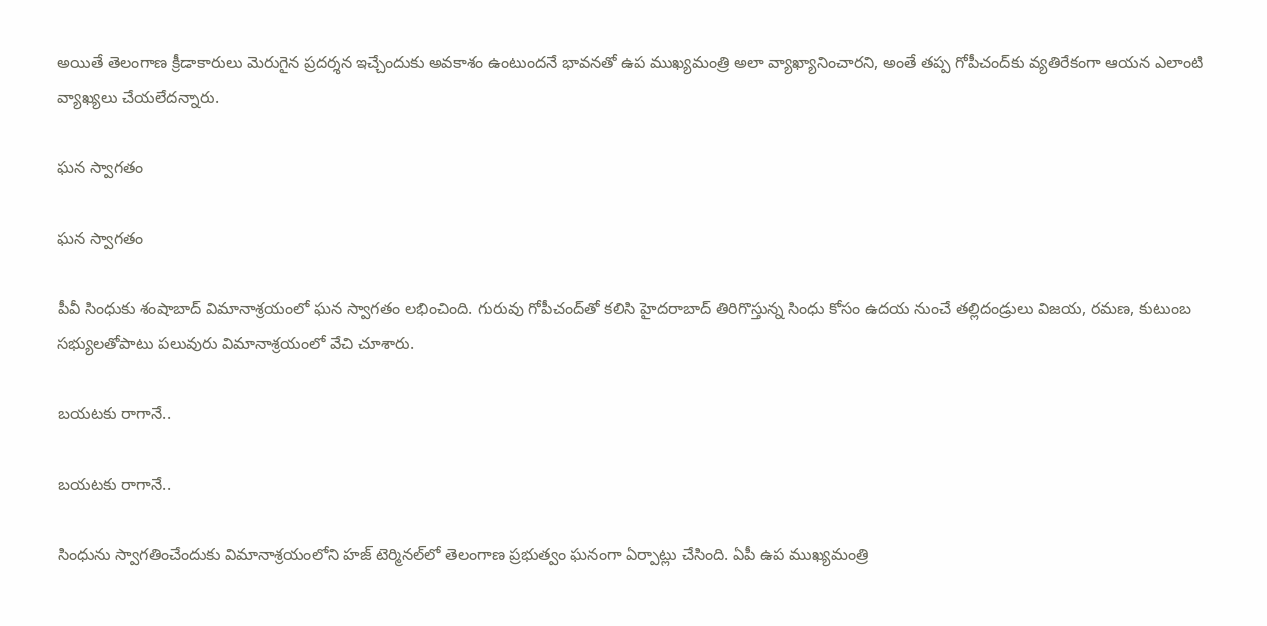అయితే తెలంగాణ క్రీడాకారులు మెరుగైన ప్రదర్శన ఇచ్చేందుకు అవకాశం ఉంటుందనే భావనతో ఉప ముఖ్యమంత్రి అలా వ్యాఖ్యానించారని, అంతే తప్ప గోపీచంద్‌కు వ్యతిరేకంగా ఆయన ఎలాంటి వ్యాఖ్యలు చేయలేదన్నారు.

ఘన స్వాగతం

ఘన స్వాగతం

పీవీ సింధుకు శంషాబాద్‌ విమానాశ్రయంలో ఘన స్వాగతం లభించింది. గురువు గోపీచంద్‌తో కలిసి హైదరాబాద్‌ తిరిగొస్తున్న సింధు కోసం ఉదయ నుంచే తల్లిదండ్రులు విజయ, రమణ, కుటుంబ సభ్యులతోపాటు పలువురు విమానాశ్రయంలో వేచి చూశారు.

బయటకు రాగానే..

బయటకు రాగానే..

సింధును స్వాగతించేందుకు విమానాశ్రయంలోని హజ్‌ టెర్మినల్‌లో తెలంగాణ ప్రభుత్వం ఘనంగా ఏర్పాట్లు చేసింది. ఏపీ ఉప ముఖ్యమంత్రి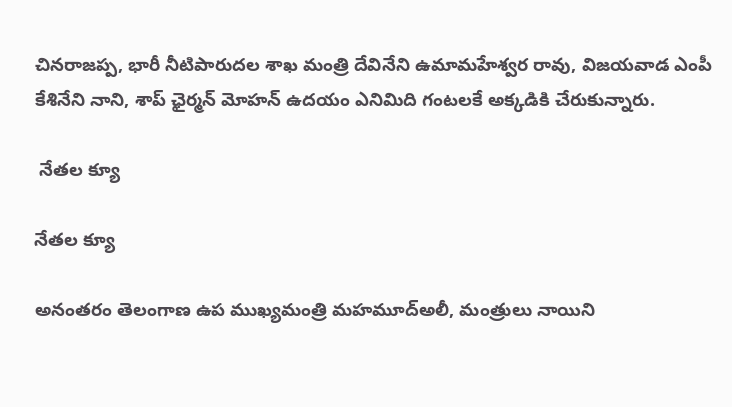చినరాజప్ప, భారీ నీటిపారుదల శాఖ మంత్రి దేవినేని ఉమామహేశ్వర రావు, విజయవాడ ఎంపీ కేశినేని నాని, శాప్‌ ఛైర్మన్‌ మోహన్‌ ఉదయం ఎనిమిది గంటలకే అక్కడికి చేరుకున్నారు.

 నేతల క్యూ

నేతల క్యూ

అనంతరం తెలంగాణ ఉప ముఖ్యమంత్రి మహమూద్‌అలీ, మంత్రులు నాయిని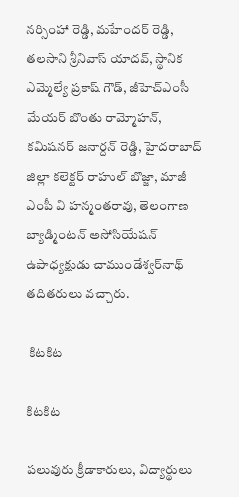న‌ర్సింహా రెడ్డి, మహేందర్ రెడ్డి, తలసాని శ్రీనివాస్ యాదవ్‌, స్థానిక ఎమ్మెల్యే ప్రకాష్ గౌడ్‌, జీహెచ్‌ఎంసీ మేయర్‌ బొంతు రామ్మోహన్, కమిషనర్‌ జనార్దన్ రెడ్డి, హైదరాబాద్‌ జిల్లా కలెక్టర్‌ రాహుల్ బొజ్జా, మాజీ ఎంపీ వి హన్మంతరావు, తెలంగాణ బ్యాడ్మింటన్‌ అసోసియేషన్‌ ఉపాధ్యక్షుడు చాముండేశ్వర్‌నాథ్‌ తదితరులు వచ్చారు.

 కిటకిట

కిటకిట

పలువురు క్రీడాకారులు, విద్యార్థులు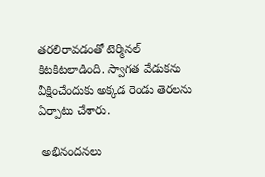తరలిరావడంతో టెర్మినల్‌ కిటకిటలాడింది. స్వాగత వేడుకను వీక్షించేందుకు అక్కడ రెండు తెరలను ఏర్పాటు చేశారు.

 అభినందనలు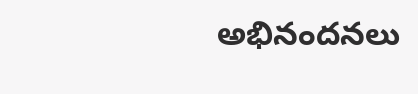అభినందనలు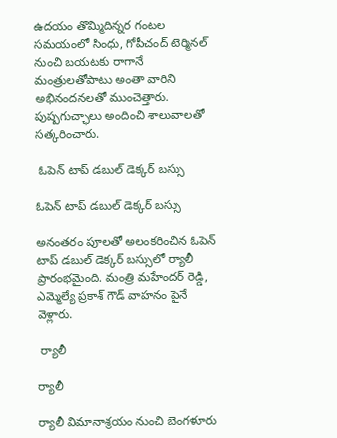ఉదయం తొమ్మిదిన్నర గంటల సమయంలో సింధు, గోపీచంద్‌ టెర్మినల్‌ నుంచి బయటకు రాగానే మంత్రులతోపాటు అంతా వారిని అభినందనలతో ముంచెత్తారు. పుష్పగుచ్ఛాలు అందించి శాలువాలతో సత్కరించారు.

 ఓపెన్ టాప్ డబుల్ డెక్కర్ బస్సు

ఓపెన్ టాప్ డబుల్ డెక్కర్ బస్సు

అనంతరం పూలతో అలంకరించిన ఓపెన్‌ టాప్‌ డబుల్ డెక్కర్‌ బస్సులో ర్యాలీ ప్రారంభమైంది. మంత్రి మహేందర్ రెడ్డి, ఎమ్మెల్యే ప్రకాశ్ గౌడ్‌ వాహనం పైనే వెళ్లారు.

 ర్యాలీ

ర్యాలీ

ర్యాలీ విమానాశ్రయం నుంచి బెంగళూరు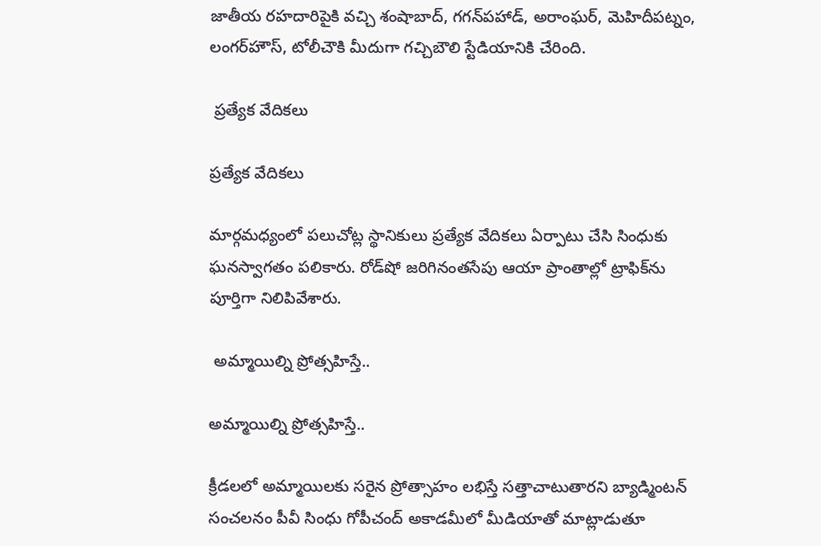జాతీయ రహదారిపైకి వచ్చి శంషాబాద్‌, గగన్‌పహాడ్‌, అరాంఘర్, మెహిదీపట్నం, లంగర్‌హౌస్‌, టోలీచౌకి మీదుగా గచ్చిబౌలి స్టేడియానికి చేరింది.

 ప్రత్యేక వేదికలు

ప్రత్యేక వేదికలు

మార్గమధ్యంలో పలుచోట్ల స్థానికులు ప్రత్యేక వేదికలు ఏర్పాటు చేసి సింధుకు ఘనస్వాగతం పలికారు. రోడ్‌షో జరిగినంతసేపు ఆయా ప్రాంతాల్లో ట్రాఫిక్‌ను పూర్తిగా నిలిపివేశారు.

 అమ్మాయిల్ని ప్రోత్సహిస్తే..

అమ్మాయిల్ని ప్రోత్సహిస్తే..

క్రీడలలో అమ్మాయిలకు సరైన ప్రోత్సాహం లభిస్తే సత్తాచాటుతారని బ్యాడ్మింటన్‌ సంచలనం పీవీ సింధు గోపీచంద్ అకాడమీలో మీడియాతో మాట్లాడుతూ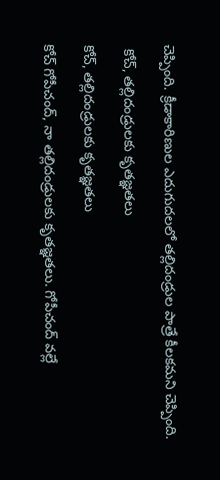చెప్పింది. క్రీడాకారిణుల ఎదుగుదలలో తల్లిదండ్రుల పాత్రే కీలకమని చెప్పింది.

 కోచ్, తల్లిదండ్రులకు కృతజ్ఞతలు

కోచ్, తల్లిదండ్రులకు కృతజ్ఞతలు

కోచ్‌ గోపీచంద్‌, నా తల్లిదండ్రులకు కృతజ్ఞతలు. గోపీచంద్‌ వల్లే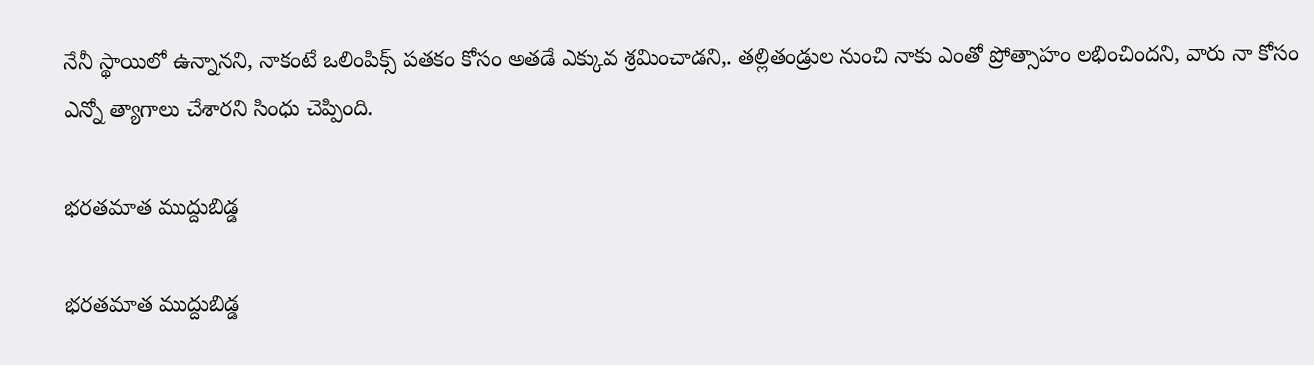నేనీ స్థాయిలో ఉన్నానని, నాకంటే ఒలింపిక్స్‌ పతకం కోసం అతడే ఎక్కువ శ్రమించాడని,. తల్లితండ్రుల నుంచి నాకు ఎంతో ప్రోత్సాహం లభించిందని, వారు నా కోసం ఎన్నో త్యాగాలు చేశారని సింధు చెప్పింది.

భరతమాత ముద్దుబిడ్డ

భరతమాత ముద్దుబిడ్డ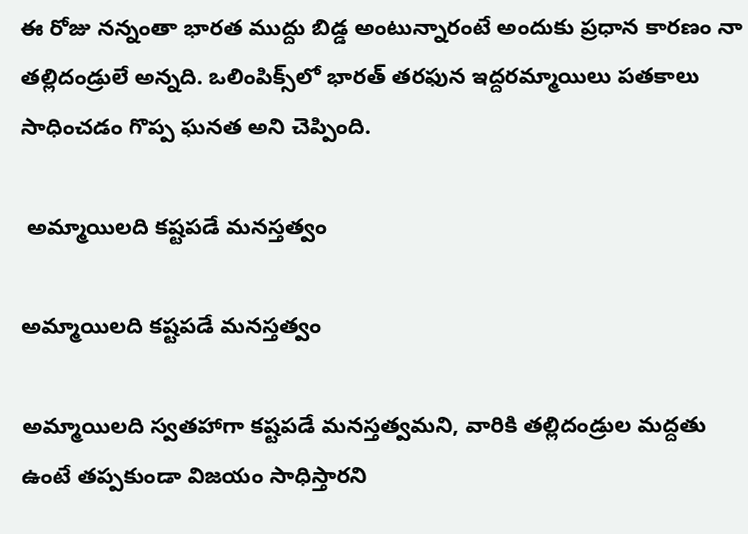ఈ రోజు నన్నంతా భారత ముద్దు బిడ్డ అంటున్నారంటే అందుకు ప్రధాన కారణం నా తల్లిదండ్రులే అన్నది. ఒలింపిక్స్‌లో భారత్‌ తరఫున ఇద్దరమ్మాయిలు పతకాలు సాధించడం గొప్ప ఘనత అని చెప్పింది.

 అమ్మాయిలది కష్టపడే మనస్తత్వం

అమ్మాయిలది కష్టపడే మనస్తత్వం

అమ్మాయిలది స్వతహాగా కష్టపడే మనస్తత్వమని, వారికి తల్లిదండ్రుల మద్దతు ఉంటే తప్పకుండా విజయం సాధిస్తారని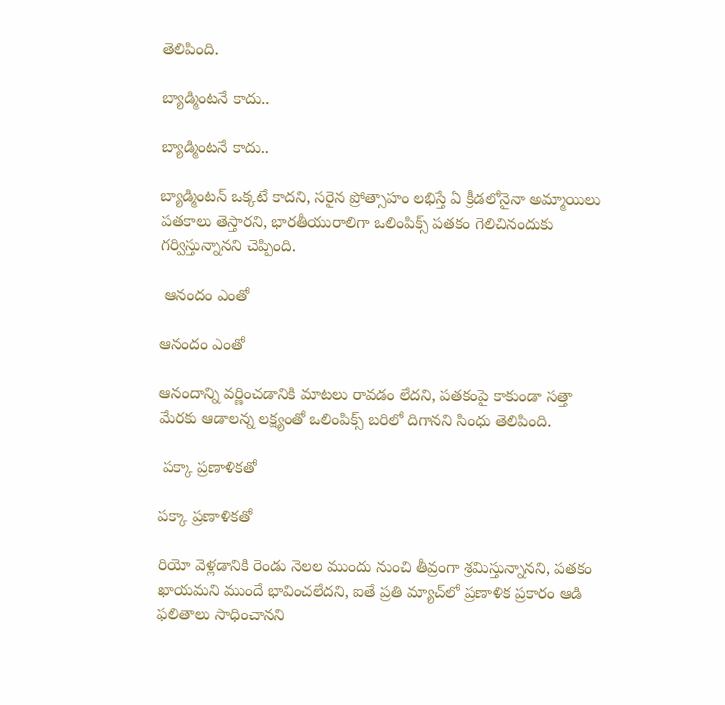తెలిపింది.

బ్యాడ్మింటనే కాదు..

బ్యాడ్మింటనే కాదు..

బ్యాడ్మింటన్‌ ఒక్కటే కాదని, సరైన ప్రోత్సాహం లభిస్తే ఏ క్రీడలోనైనా అమ్మాయిలు పతకాలు తెస్తారని, భారతీయురాలిగా ఒలింపిక్స్‌ పతకం గెలిచినందుకు గర్విస్తున్నానని చెప్పింది.

 ఆనందం ఎంతో

ఆనందం ఎంతో

ఆనందాన్ని వర్ణించడానికి మాటలు రావడం లేదని, పతకంపై కాకుండా సత్తా మేరకు ఆడాలన్న లక్ష్యంతో ఒలింపిక్స్‌ బరిలో దిగానని సింధు తెలిపింది.

 పక్కా ప్రణాళికతో

పక్కా ప్రణాళికతో

రియో వెళ్లడానికి రెండు నెలల ముందు నుంచి తీవ్రంగా శ్రమిస్తున్నానని, పతకం ఖాయమని ముందే భావించలేదని, ఐతే ప్రతి మ్యాచ్‌లో ప్రణాళిక ప్రకారం ఆడి ఫలితాలు సాధించానని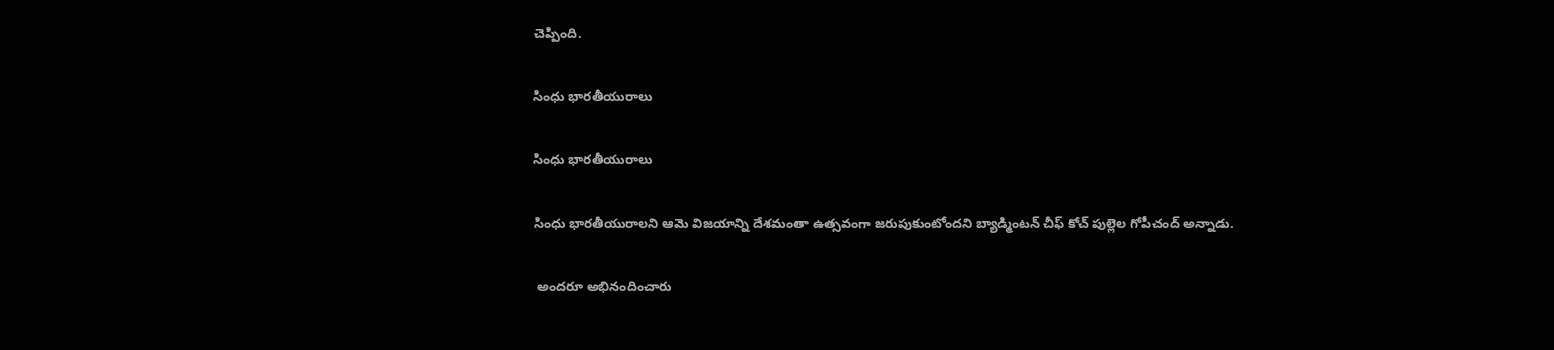చెప్పింది.

సింధు భారతీయురాలు

సింధు భారతీయురాలు

సింధు భారతీయురాలని ఆమె విజయాన్ని దేశమంతా ఉత్సవంగా జరుపుకుంటోందని బ్యాడ్మింటన్‌ చీఫ్‌ కోచ్‌ పుల్లెల గోపీచంద్‌ అన్నాడు.

 అందరూ అభినందించారు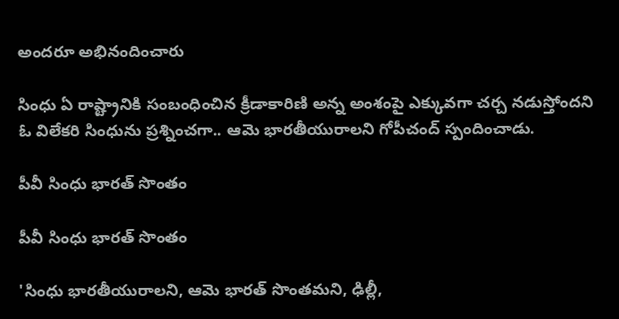అందరూ అభినందించారు

సింధు ఏ రాష్ట్రానికి సంబంధించిన క్రీడాకారిణి అన్న అంశంపై ఎక్కువగా చర్చ నడుస్తోందని ఓ విలేకరి సింధును ప్రశ్నించగా.. ఆమె భారతీయురాలని గోపీచంద్‌ స్పందించాడు.

పీవీ సింధు భారత్ సొంతం

పీవీ సింధు భారత్ సొంతం

'సింధు భారతీయురాలని, ఆమె భారత్‌ సొంతమని, ఢిల్లీ,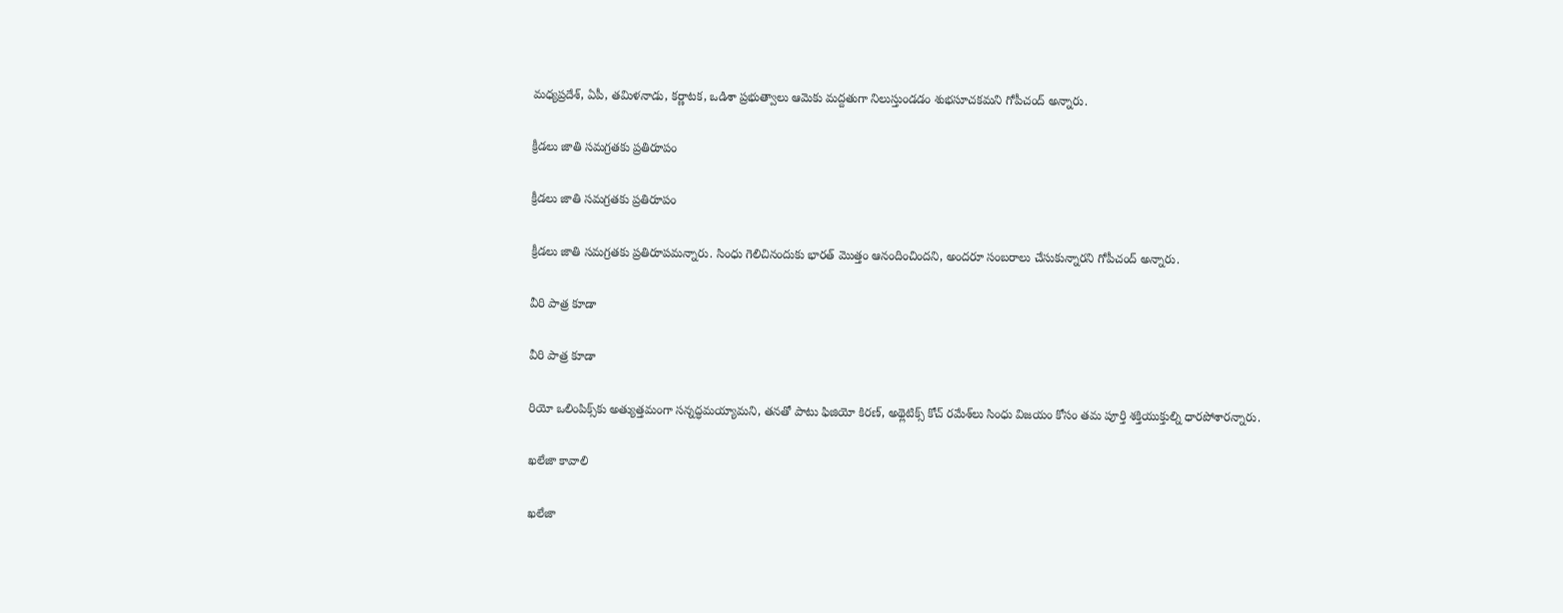మధ్యప్రదేశ్‌, ఏపీ, తమిళనాడు, కర్ణాటక, ఒడిశా ప్రభుత్వాలు ఆమెకు మద్దతుగా నిలుస్తుండడం శుభసూచకమని గోపీచంద్ అన్నారు.

క్రీడలు జాతి సమగ్రతకు ప్రతిరూపం

క్రీడలు జాతి సమగ్రతకు ప్రతిరూపం

క్రీడలు జాతి సమగ్రతకు ప్రతిరూపమన్నారు. సింధు గెలిచినందుకు భారత్‌ మొత్తం ఆనందించిందని, అందరూ సంబరాలు చేసుకున్నారని గోపీచంద్‌ అన్నారు.

వీరి పాత్ర కూడా

వీరి పాత్ర కూడా

రియో ఒలింపిక్స్‌కు అత్యుత్తమంగా సన్నద్ధమయ్యామని, తనతో పాటు ఫిజియో కిరణ్‌, అథ్లెటిక్స్‌ కోచ్‌ రమేశ్‌లు సింధు విజయం కోసం తమ పూర్తి శక్తియుక్తుల్ని ధారపోశారన్నారు.

ఖలేజా కావాలి

ఖలేజా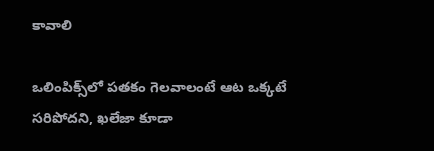కావాలి

ఒలింపిక్స్‌లో పతకం గెలవాలంటే ఆట ఒక్కటే సరిపోదని, ఖలేజా కూడా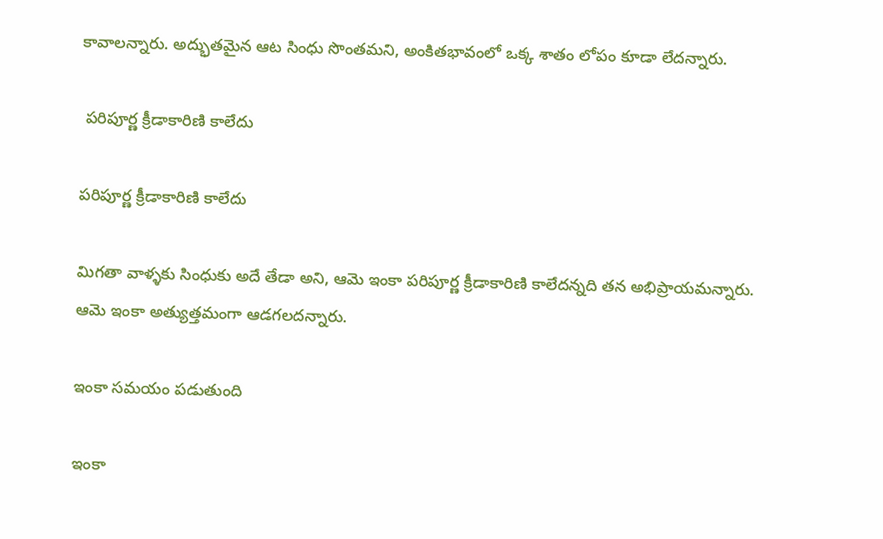కావాలన్నారు. అద్భుతమైన ఆట సింధు సొంతమని, అంకితభావంలో ఒక్క శాతం లోపం కూడా లేదన్నారు.

 పరిపూర్ణ క్రీడాకారిణి కాలేదు

పరిపూర్ణ క్రీడాకారిణి కాలేదు

మిగతా వాళ్ళకు సింధుకు అదే తేడా అని, ఆమె ఇంకా పరిపూర్ణ క్రీడాకారిణి కాలేదన్నది తన అభిప్రాయమన్నారు. ఆమె ఇంకా అత్యుత్తమంగా ఆడగలదన్నారు.

ఇంకా సమయం పడుతుంది

ఇంకా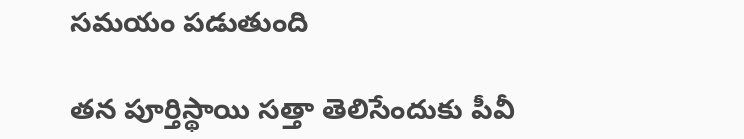సమయం పడుతుంది

తన పూర్తిస్థాయి సత్తా తెలిసేందుకు పీవీ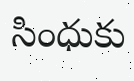సింధుకు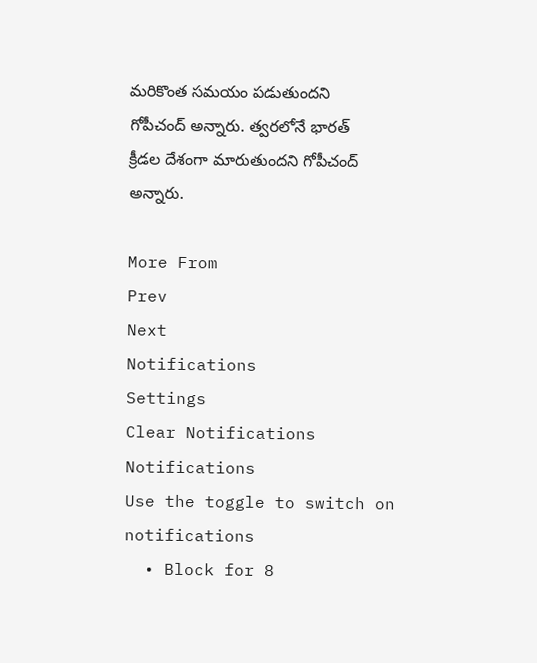మరికొంత సమయం పడుతుందని గోపీచంద్‌ అన్నారు. త్వరలోనే భారత్‌ క్రీడల దేశంగా మారుతుందని గోపీచంద్ అన్నారు.

More From
Prev
Next
Notifications
Settings
Clear Notifications
Notifications
Use the toggle to switch on notifications
  • Block for 8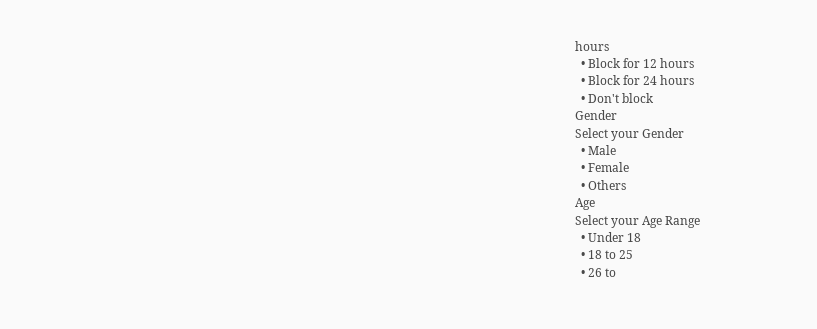hours
  • Block for 12 hours
  • Block for 24 hours
  • Don't block
Gender
Select your Gender
  • Male
  • Female
  • Others
Age
Select your Age Range
  • Under 18
  • 18 to 25
  • 26 to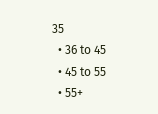35
  • 36 to 45
  • 45 to 55
  • 55+